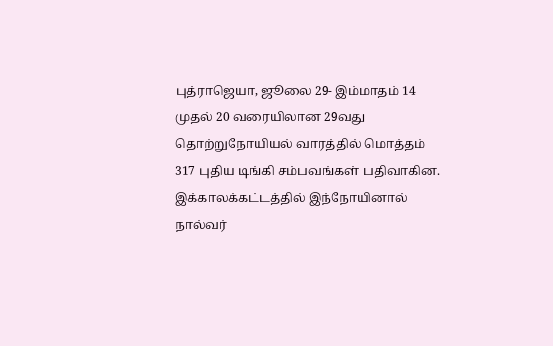புத்ராஜெயா, ஜூலை 29- இம்மாதம் 14 முதல் 20 வரையிலான 29வது தொற்றுநோயியல் வாரத்தில் மொத்தம் 317 புதிய டிங்கி சம்பவங்கள் பதிவாகின. இக்காலக்கட்டத்தில் இந்நோயினால் நால்வர்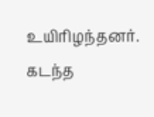உயிரிழந்தனர்.
கடந்த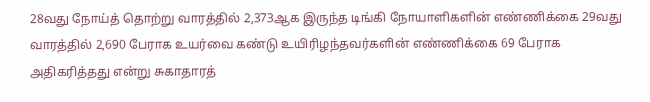28வது நோய்த் தொற்று வாரத்தில் 2,373ஆக இருந்த டிங்கி நோயாளிகளின் எண்ணிக்கை 29வது வாரத்தில் 2,690 பேராக உயர்வை கண்டு உயிரிழந்தவர்களின் எண்ணிக்கை 69 பேராக அதிகரித்தது என்று சுகாதாரத்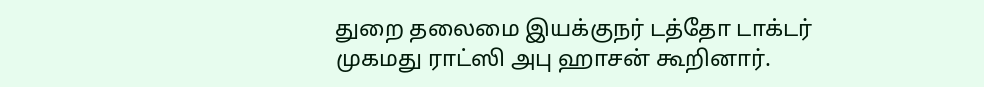துறை தலைமை இயக்குநர் டத்தோ டாக்டர் முகமது ராட்ஸி அபு ஹாசன் கூறினார்.